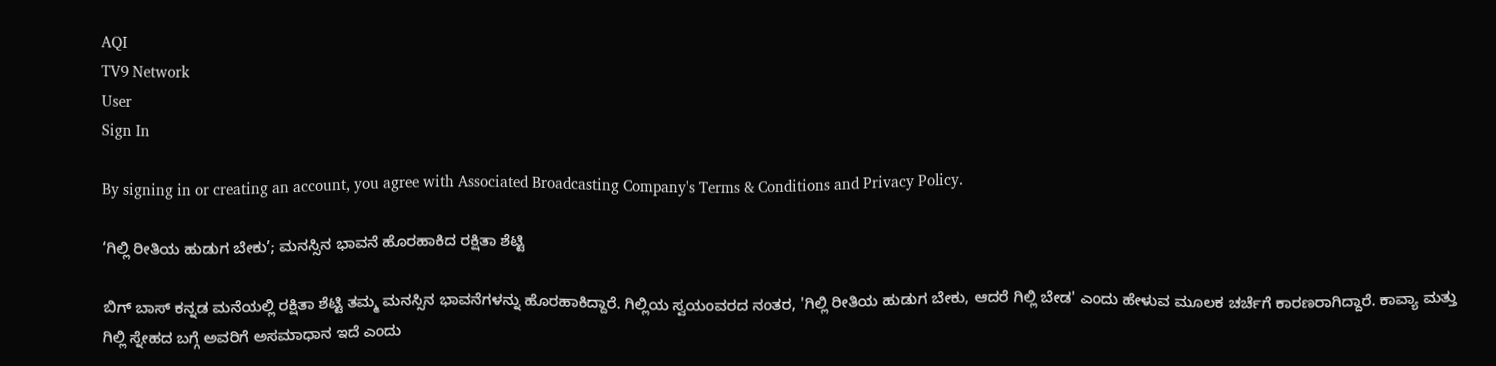AQI
TV9 Network
User
Sign In

By signing in or creating an account, you agree with Associated Broadcasting Company's Terms & Conditions and Privacy Policy.

‘ಗಿಲ್ಲಿ ರೀತಿಯ ಹುಡುಗ ಬೇಕು’; ಮನಸ್ಸಿನ ಭಾವನೆ ಹೊರಹಾಕಿದ ರಕ್ಷಿತಾ ಶೆಟ್ಟಿ

ಬಿಗ್ ಬಾಸ್ ಕನ್ನಡ ಮನೆಯಲ್ಲಿ ರಕ್ಷಿತಾ ಶೆಟ್ಟಿ ತಮ್ಮ ಮನಸ್ಸಿನ ಭಾವನೆಗಳನ್ನು ಹೊರಹಾಕಿದ್ದಾರೆ. ಗಿಲ್ಲಿಯ ಸ್ವಯಂವರದ ನಂತರ, 'ಗಿಲ್ಲಿ ರೀತಿಯ ಹುಡುಗ ಬೇಕು, ಆದರೆ ಗಿಲ್ಲಿ ಬೇಡ' ಎಂದು ಹೇಳುವ ಮೂಲಕ ಚರ್ಚೆಗೆ ಕಾರಣರಾಗಿದ್ದಾರೆ. ಕಾವ್ಯಾ ಮತ್ತು ಗಿಲ್ಲಿ ಸ್ನೇಹದ ಬಗ್ಗೆ ಅವರಿಗೆ ಅಸಮಾಧಾನ ಇದೆ ಎಂದು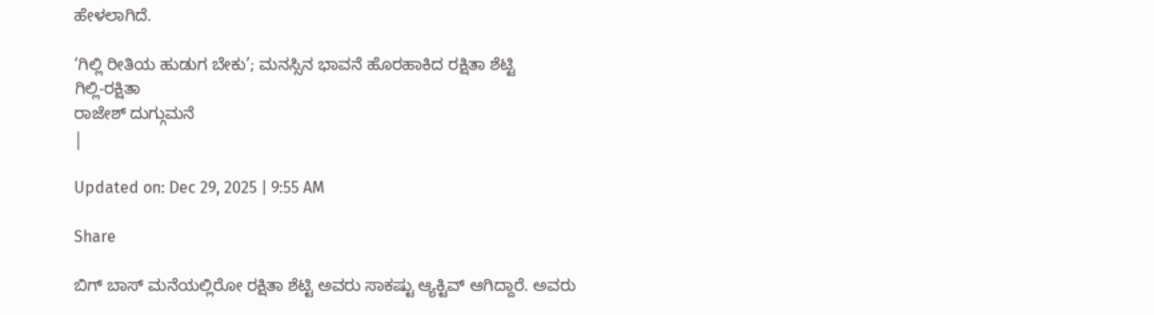ಹೇಳಲಾಗಿದೆ.

‘ಗಿಲ್ಲಿ ರೀತಿಯ ಹುಡುಗ ಬೇಕು’; ಮನಸ್ಸಿನ ಭಾವನೆ ಹೊರಹಾಕಿದ ರಕ್ಷಿತಾ ಶೆಟ್ಟಿ
ಗಿಲ್ಲಿ-ರಕ್ಷಿತಾ
ರಾಜೇಶ್ ದುಗ್ಗುಮನೆ
|

Updated on: Dec 29, 2025 | 9:55 AM

Share

ಬಿಗ್ ಬಾಸ್ ಮನೆಯಲ್ಲಿರೋ ರಕ್ಷಿತಾ ಶೆಟ್ಟಿ ಅವರು ಸಾಕಷ್ಟು ಆ್ಯಕ್ಟಿವ್ ಆಗಿದ್ದಾರೆ. ಅವರು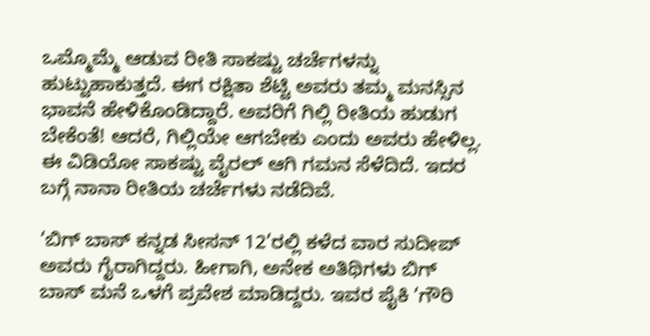ಒಮ್ಮೊಮ್ಮೆ ಆಡುವ ರೀತಿ ಸಾಕಷ್ಟು ಚರ್ಚೆಗಳನ್ನು ಹುಟ್ಟುಹಾಕುತ್ತದೆ. ಈಗ ರಕ್ಷಿತಾ ಶೆಟ್ಟಿ ಅವರು ತಮ್ಮ ಮನಸ್ಸಿನ ಭಾವನೆ ಹೇಳಿಕೊಂಡಿದ್ದಾರೆ. ಅವರಿಗೆ ಗಿಲ್ಲಿ ರೀತಿಯ ಹುಡುಗ ಬೇಕೆಂತೆ! ಆದರೆ, ಗಿಲ್ಲಿಯೇ ಆಗಬೇಕು ಎಂದು ಅವರು ಹೇಳಿಲ್ಲ. ಈ ವಿಡಿಯೋ ಸಾಕಷ್ಟು ವೈರಲ್ ಆಗಿ ಗಮನ ಸೆಳೆದಿದೆ. ಇದರ ಬಗ್ಗೆ ನಾನಾ ರೀತಿಯ ಚರ್ಚೆಗಳು ನಡೆದಿವೆ.

‘ಬಿಗ್ ಬಾಸ್ ಕನ್ನಡ ಸೀಸನ್ 12’ರಲ್ಲಿ ಕಳೆದ ವಾರ ಸುದೀಪ್ ಅವರು ಗೈರಾಗಿದ್ದರು. ಹೀಗಾಗಿ, ಅನೇಕ ಅತಿಥಿಗಳು ಬಿಗ್ ಬಾಸ್ ಮನೆ ಒಳಗೆ ಪ್ರವೇಶ ಮಾಡಿದ್ದರು. ಇವರ ಪೈಕಿ ‘ಗೌರಿ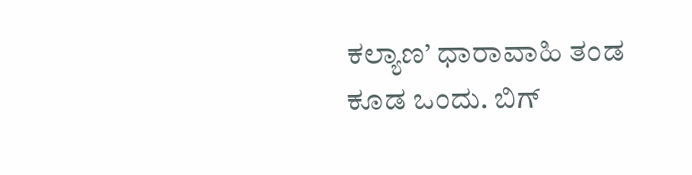ಕಲ್ಯಾಣ’ ಧಾರಾವಾಹಿ ತಂಡ ಕೂಡ ಒಂದು. ಬಿಗ್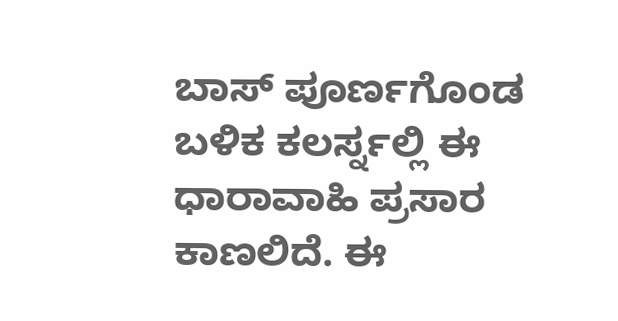ಬಾಸ್ ಪೂರ್ಣಗೊಂಡ ಬಳಿಕ ಕಲರ್ಸ್ನಲ್ಲಿ ಈ ಧಾರಾವಾಹಿ ಪ್ರಸಾರ ಕಾಣಲಿದೆ. ಈ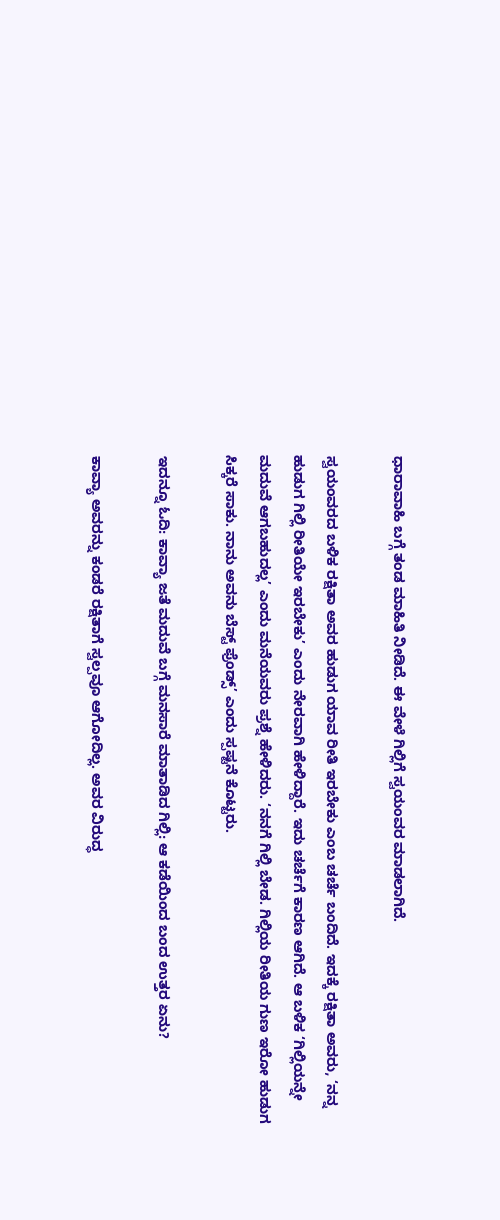ಧಾರಾವಾಹಿ ಬಗ್ಗೆ ತಂಡ ಮಾಹಿತಿ ನೀಡಿದೆ. ಈ ವೇಳೆ ಗಿಲ್ಲಿಗೆ ಸ್ವಯಂವರ ಮಾಡಲಾಗಿದೆ.

ಸ್ವಯಂವರದ ಬಳಿಕ ರಕ್ಷಿತಾ ಅವರ ಹುಡುಗ ಯಾವ ರೀತಿ ಇರಬೇಕು ಎಂಬ ಚರ್ಚೆ ಬಂದಿದೆ. ಇದಕ್ಕೆ ರಕ್ಷಿತಾ ಅವರು, ‘ನನ್ನ ಹುಡುಗ ಗಿಲ್ಲಿ ರೀತಿಯೇ ಇರಬೇಕು’ ಎಂದು ನೇರವಾಗಿ ಹೇಳಿದ್ದಾರೆ. ಇದು ಚರ್ಚೆಗೆ ಕಾರಣ ಆಗಿದೆ. ಆ ಬಳಿಕ ‘ಗಿಲ್ಲಿಯನ್ನೇ ಮದುವೆ ಆಗಬಹುದಲ್ಲ’ ಎಂದು ಮನೆಯವರು ಪ್ರಶ್ನೆ ಹೇಳಿದರು. ‘ನನಗೆ ಗಿಲ್ಲಿ ಬೇಡ. ಗಿಲ್ಲಿಯ ರೀತಿಯ ಗುಣ ಇರೋ ಹುಡುಗ ಸಿಕ್ಕರೆ ಸಾಕು. ನಾನು ಅವನು ಬೆಸ್ಟ್ ಫ್ರೆಂಡ್ಸ್’ ಎಂದು ಸ್ಪಷ್ಟನೆ ಕೊಟ್ಟರು.

ಇದನ್ನೂ ಓದಿ: ಕಾವ್ಯಾ ಜತೆ ಮದುವೆ ಬಗ್ಗೆ ಮನಸಾರೆ ಮಾತಾಡಿದ ಗಿಲ್ಲಿ: ಆ ಕಡೆಯಿಂದ ಬಂದ ಉತ್ತರ ಏನು?

ಕಾವ್ಯಾ ಅವರನ್ನು ಕಂಡರೆ ರಕ್ಷಿತಾಗೆ ಸ್ವಲ್ಪವೂ ಆಗೋದಿಲ್ಲ. ಅವರ ವಿರುದ್ಧ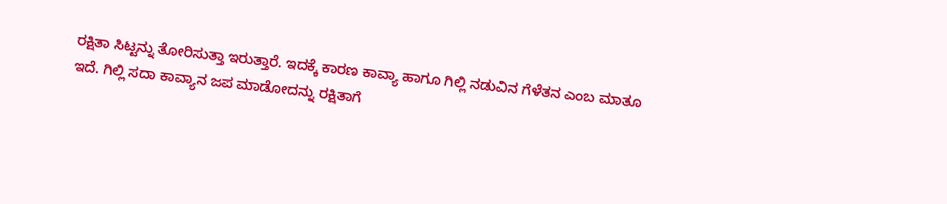ರಕ್ಷಿತಾ ಸಿಟ್ಟನ್ನು ತೋರಿಸುತ್ತಾ ಇರುತ್ತಾರೆ. ಇದಕ್ಕೆ ಕಾರಣ ಕಾವ್ಯಾ ಹಾಗೂ ಗಿಲ್ಲಿ ನಡುವಿನ ಗೆಳೆತನ ಎಂಬ ಮಾತೂ ಇದೆ. ಗಿಲ್ಲಿ ಸದಾ ಕಾವ್ಯಾನ ಜಪ ಮಾಡೋದನ್ನು ರಕ್ಷಿತಾಗೆ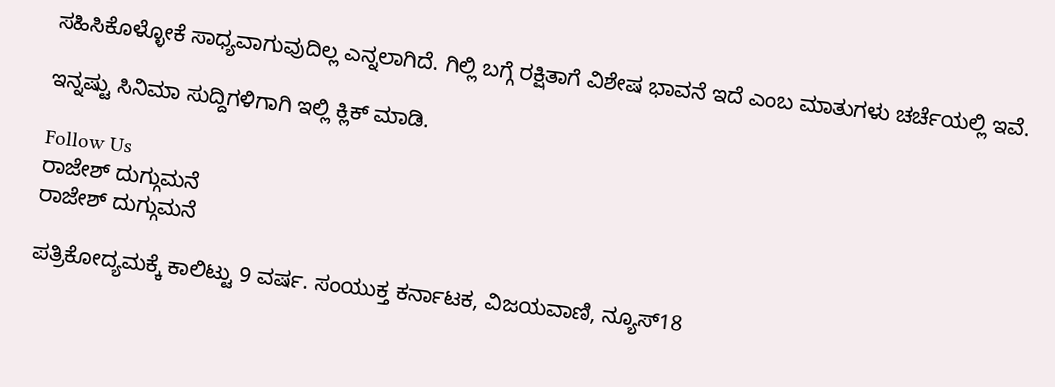ಸಹಿಸಿಕೊಳ್ಳೋಕೆ ಸಾಧ್ಯವಾಗುವುದಿಲ್ಲ ಎನ್ನಲಾಗಿದೆ. ಗಿಲ್ಲಿ ಬಗ್ಗೆ ರಕ್ಷಿತಾಗೆ ವಿಶೇಷ ಭಾವನೆ ಇದೆ ಎಂಬ ಮಾತುಗಳು ಚರ್ಚೆಯಲ್ಲಿ ಇವೆ.

ಇನ್ನಷ್ಟು ಸಿನಿಮಾ ಸುದ್ದಿಗಳಿಗಾಗಿ ಇಲ್ಲಿ ಕ್ಲಿಕ್ ಮಾಡಿ.

Follow Us
ರಾಜೇಶ್ ದುಗ್ಗುಮನೆ
ರಾಜೇಶ್ ದುಗ್ಗುಮನೆ

ಪತ್ರಿಕೋದ್ಯಮಕ್ಕೆ ಕಾಲಿಟ್ಟು 9 ವರ್ಷ. ಸಂಯುಕ್ತ ಕರ್ನಾಟಕ, ವಿಜಯವಾಣಿ, ನ್ಯೂಸ್18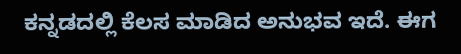ಕನ್ನಡದಲ್ಲಿ ಕೆಲಸ ಮಾಡಿದ ಅನುಭವ ಇದೆ. ಈಗ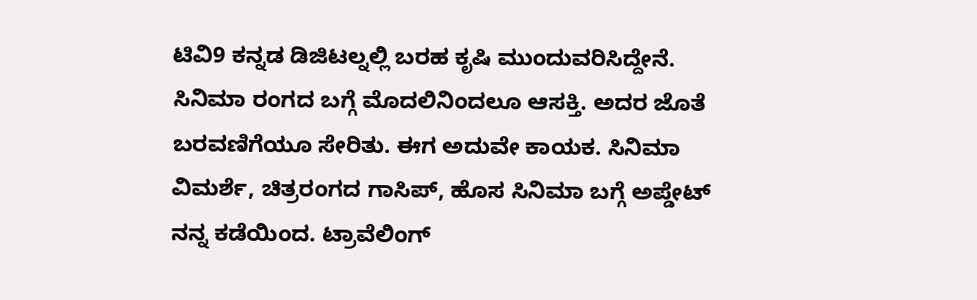ಟಿವಿ9 ಕನ್ನಡ ಡಿಜಿಟಲ್ನಲ್ಲಿ ಬರಹ ಕೃಷಿ ಮುಂದುವರಿಸಿದ್ದೇನೆ. ಸಿನಿಮಾ ರಂಗದ ಬಗ್ಗೆ ಮೊದಲಿನಿಂದಲೂ ಆಸಕ್ತಿ. ಅದರ ಜೊತೆ ಬರವಣಿಗೆಯೂ ಸೇರಿತು. ಈಗ ಅದುವೇ ಕಾಯಕ. ಸಿನಿಮಾ ವಿಮರ್ಶೆ, ಚಿತ್ರರಂಗದ ಗಾಸಿಪ್, ಹೊಸ ಸಿನಿಮಾ ಬಗ್ಗೆ ಅಪ್ಡೇಟ್ ನನ್ನ ಕಡೆಯಿಂದ. ಟ್ರಾವೆಲಿಂಗ್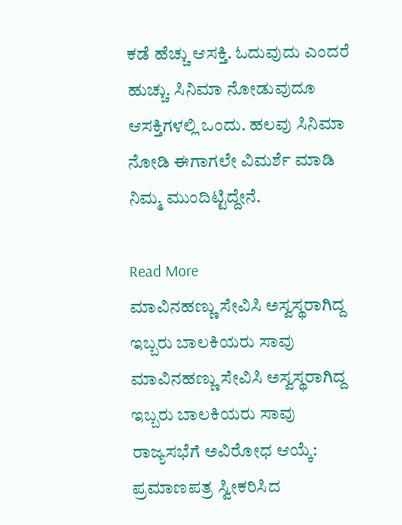ಕಡೆ ಹೆಚ್ಚು ಆಸಕ್ತಿ. ಓದುವುದು ಎಂದರೆ ಹುಚ್ಚು. ಸಿನಿಮಾ ನೋಡುವುದೂ ಆಸಕ್ತಿಗಳಲ್ಲಿ ಒಂದು. ಹಲವು ಸಿನಿಮಾ ನೋಡಿ ಈಗಾಗಲೇ ವಿಮರ್ಶೆ ಮಾಡಿ ನಿಮ್ಮ ಮುಂದಿಟ್ಟಿದ್ದೇನೆ.

Read More
ಮಾವಿನಹಣ್ಣು ಸೇವಿಸಿ ಅಸ್ವಸ್ಥರಾಗಿದ್ದ ಇಬ್ಬರು ಬಾಲಕಿಯರು ಸಾವು
ಮಾವಿನಹಣ್ಣು ಸೇವಿಸಿ ಅಸ್ವಸ್ಥರಾಗಿದ್ದ ಇಬ್ಬರು ಬಾಲಕಿಯರು ಸಾವು
ರಾಜ್ಯಸಭೆಗೆ ಅವಿರೋಧ ಆಯ್ಕೆ: ಪ್ರಮಾಣಪತ್ರ ಸ್ವೀಕರಿಸಿದ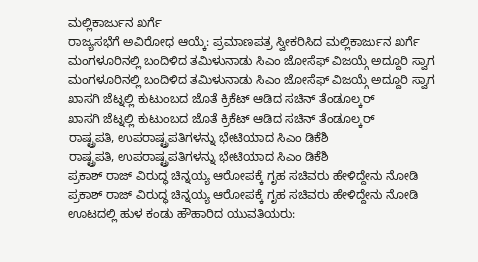ಮಲ್ಲಿಕಾರ್ಜುನ ಖರ್ಗೆ
ರಾಜ್ಯಸಭೆಗೆ ಅವಿರೋಧ ಆಯ್ಕೆ: ಪ್ರಮಾಣಪತ್ರ ಸ್ವೀಕರಿಸಿದ ಮಲ್ಲಿಕಾರ್ಜುನ ಖರ್ಗೆ
ಮಂಗಳೂರಿನಲ್ಲಿ ಬಂದಿಳಿದ ತಮಿಳುನಾಡು ಸಿಎಂ ಜೋಸೆಫ್ ವಿಜಯ್ಗೆ ಅದ್ದೂರಿ ಸ್ವಾಗ
ಮಂಗಳೂರಿನಲ್ಲಿ ಬಂದಿಳಿದ ತಮಿಳುನಾಡು ಸಿಎಂ ಜೋಸೆಫ್ ವಿಜಯ್ಗೆ ಅದ್ದೂರಿ ಸ್ವಾಗ
ಖಾಸಗಿ ಜೆಟ್ನಲ್ಲಿ ಕುಟುಂಬದ ಜೊತೆ ಕ್ರಿಕೆಟ್ ಆಡಿದ ಸಚಿನ್ ತೆಂಡೂಲ್ಕರ್
ಖಾಸಗಿ ಜೆಟ್ನಲ್ಲಿ ಕುಟುಂಬದ ಜೊತೆ ಕ್ರಿಕೆಟ್ ಆಡಿದ ಸಚಿನ್ ತೆಂಡೂಲ್ಕರ್
ರಾಷ್ಟ್ರಪತಿ, ಉಪರಾಷ್ಟ್ರಪತಿಗಳನ್ನು ಭೇಟಿಯಾದ ಸಿಎಂ ಡಿಕೆಶಿ
ರಾಷ್ಟ್ರಪತಿ, ಉಪರಾಷ್ಟ್ರಪತಿಗಳನ್ನು ಭೇಟಿಯಾದ ಸಿಎಂ ಡಿಕೆಶಿ
ಪ್ರಕಾಶ್ ರಾಜ್ ವಿರುದ್ಧ ಚಿನ್ನಯ್ಯ ಆರೋಪಕ್ಕೆ ಗೃಹ ಸಚಿವರು ಹೇಳಿದ್ದೇನು ನೋಡಿ
ಪ್ರಕಾಶ್ ರಾಜ್ ವಿರುದ್ಧ ಚಿನ್ನಯ್ಯ ಆರೋಪಕ್ಕೆ ಗೃಹ ಸಚಿವರು ಹೇಳಿದ್ದೇನು ನೋಡಿ
ಊಟದಲ್ಲಿ ಹುಳ ಕಂಡು ಹೌಹಾರಿದ ಯುವತಿಯರು: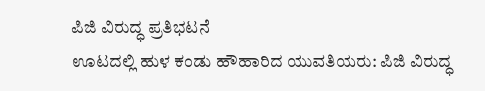ಪಿಜಿ ವಿರುದ್ಧ ಪ್ರತಿಭಟನೆ
ಊಟದಲ್ಲಿ ಹುಳ ಕಂಡು ಹೌಹಾರಿದ ಯುವತಿಯರು: ಪಿಜಿ ವಿರುದ್ಧ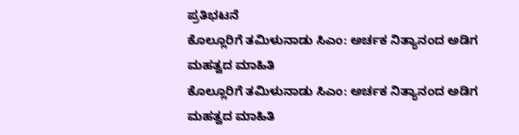ಪ್ರತಿಭಟನೆ
ಕೊಲ್ಲೂರಿಗೆ ತಮಿಳುನಾಡು ಸಿಎಂ: ಅರ್ಚಕ ನಿತ್ಯಾನಂದ ಅಡಿಗ ಮಹತ್ವದ ಮಾಹಿತಿ
ಕೊಲ್ಲೂರಿಗೆ ತಮಿಳುನಾಡು ಸಿಎಂ: ಅರ್ಚಕ ನಿತ್ಯಾನಂದ ಅಡಿಗ ಮಹತ್ವದ ಮಾಹಿತಿ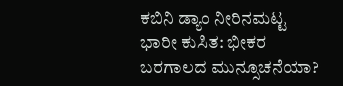ಕಬಿನಿ ಡ್ಯಾಂ ನೀರಿನಮಟ್ಟ ಭಾರೀ ಕುಸಿತ: ಭೀಕರ ಬರಗಾಲದ ಮುನ್ಸೂಚನೆಯಾ?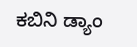ಕಬಿನಿ ಡ್ಯಾಂ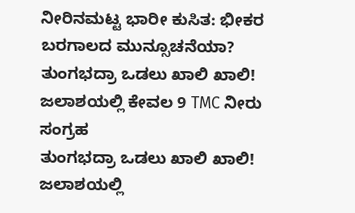ನೀರಿನಮಟ್ಟ ಭಾರೀ ಕುಸಿತ: ಭೀಕರ ಬರಗಾಲದ ಮುನ್ಸೂಚನೆಯಾ?
ತುಂಗಭದ್ರಾ ಒಡಲು ಖಾಲಿ ಖಾಲಿ! ಜಲಾಶಯಲ್ಲಿ ಕೇವಲ 9 TMC ನೀರು ಸಂಗ್ರಹ
ತುಂಗಭದ್ರಾ ಒಡಲು ಖಾಲಿ ಖಾಲಿ! ಜಲಾಶಯಲ್ಲಿ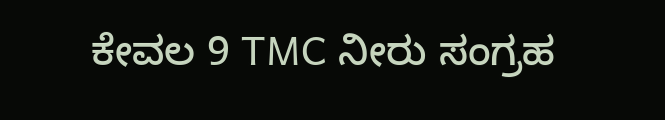ಕೇವಲ 9 TMC ನೀರು ಸಂಗ್ರಹ